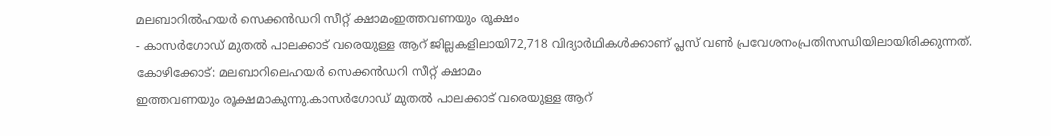മലബാറിൽഹയർ സെക്കൻഡറി സീറ്റ് ക്ഷാമംഇത്തവണയും രൂക്ഷം
- കാസർഗോഡ് മുതൽ പാലക്കാട് വരെയുള്ള ആറ് ജില്ലകളിലായി72,718 വിദ്യാർഥികൾക്കാണ് പ്ലസ് വൺ പ്രവേശനംപ്രതിസന്ധിയിലായിരിക്കുന്നത്.
കോഴിക്കോട്: മലബാറിലെഹയർ സെക്കൻഡറി സീറ്റ് ക്ഷാമം
ഇത്തവണയും രൂക്ഷമാകുന്നു.കാസർഗോഡ് മുതൽ പാലക്കാട് വരെയുള്ള ആറ്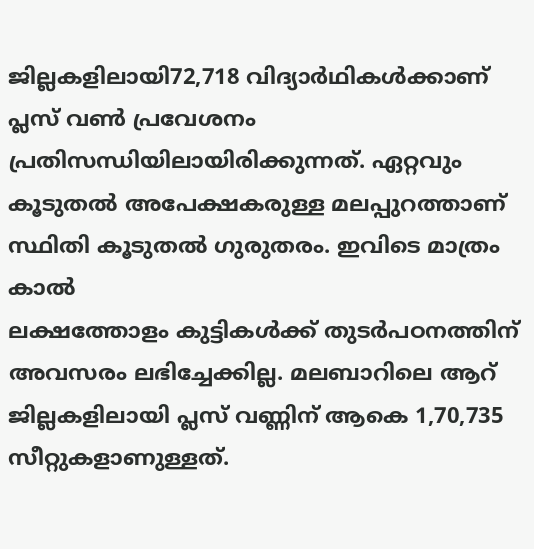ജില്ലകളിലായി72,718 വിദ്യാർഥികൾക്കാണ് പ്ലസ് വൺ പ്രവേശനം
പ്രതിസന്ധിയിലായിരിക്കുന്നത്. ഏറ്റവും കൂടുതൽ അപേക്ഷകരുള്ള മലപ്പുറത്താണ് സ്ഥിതി കൂടുതൽ ഗുരുതരം. ഇവിടെ മാത്രം കാൽ
ലക്ഷത്തോളം കുട്ടികൾക്ക് തുടർപഠനത്തിന് അവസരം ലഭിച്ചേക്കില്ല. മലബാറിലെ ആറ് ജില്ലകളിലായി പ്ലസ് വണ്ണിന് ആകെ 1,70,735 സീറ്റുകളാണുള്ളത്.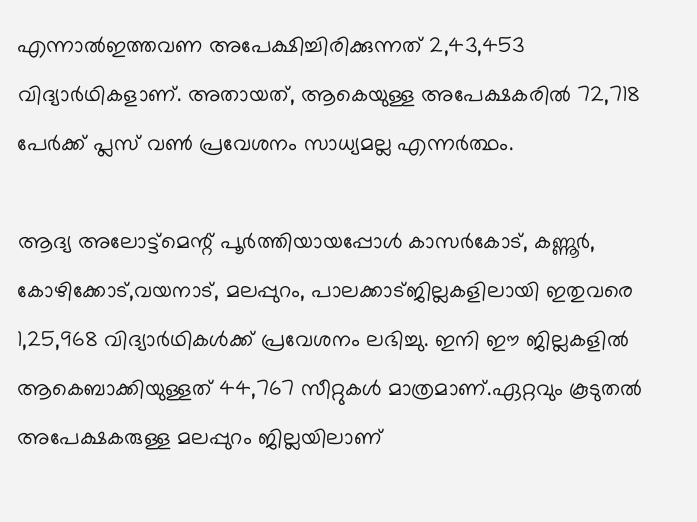എന്നാൽഇത്തവണ അപേക്ഷിച്ചിരിക്കുന്നത് 2,43,453 വിദ്യാർഥികളാണ്. അതായത്, ആകെയുള്ള അപേക്ഷകരിൽ 72,718 പേർക്ക് പ്ലസ് വൺ പ്രവേശനം സാധ്യമല്ല എന്നർത്ഥം.

ആദ്യ അലോട്ട്മെന്റ് പൂർത്തിയായപ്പോൾ കാസർകോട്, കണ്ണൂർ, കോഴിക്കോട്,വയനാട്, മലപ്പുറം, പാലക്കാട്ജില്ലകളിലായി ഇതുവരെ 1,25,968 വിദ്യാർഥികൾക്ക് പ്രവേശനം ലഭിച്ചു. ഇനി ഈ ജില്ലകളിൽ ആകെബാക്കിയുള്ളത് 44,767 സീറ്റുകൾ മാത്രമാണ്.ഏറ്റവും കൂടുതൽ അപേക്ഷകരുള്ള മലപ്പുറം ജില്ലയിലാണ്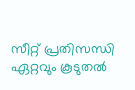സീറ്റ് പ്രതിസന്ധി ഏറ്റവും കൂടുതൽ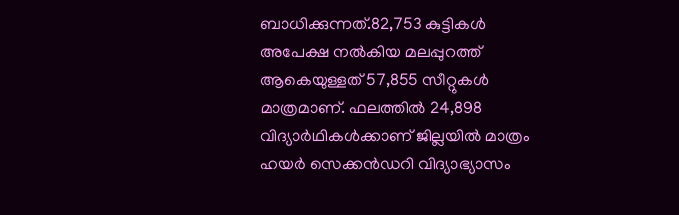ബാധിക്കുന്നത്.82,753 കുട്ടികൾ അപേക്ഷ നൽകിയ മലപ്പുറത്ത് ആകെയുള്ളത് 57,855 സീറ്റുകൾ മാത്രമാണ്. ഫലത്തിൽ 24,898 വിദ്യാർഥികൾക്കാണ് ജില്ലയിൽ മാത്രം ഹയർ സെക്കൻഡറി വിദ്യാഭ്യാസം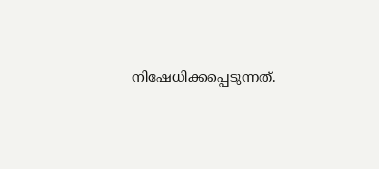നിഷേധിക്കപ്പെടുന്നത്.